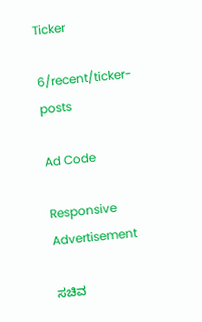Ticker

6/recent/ticker-posts

Ad Code

Responsive Advertisement

ಸಚಿವ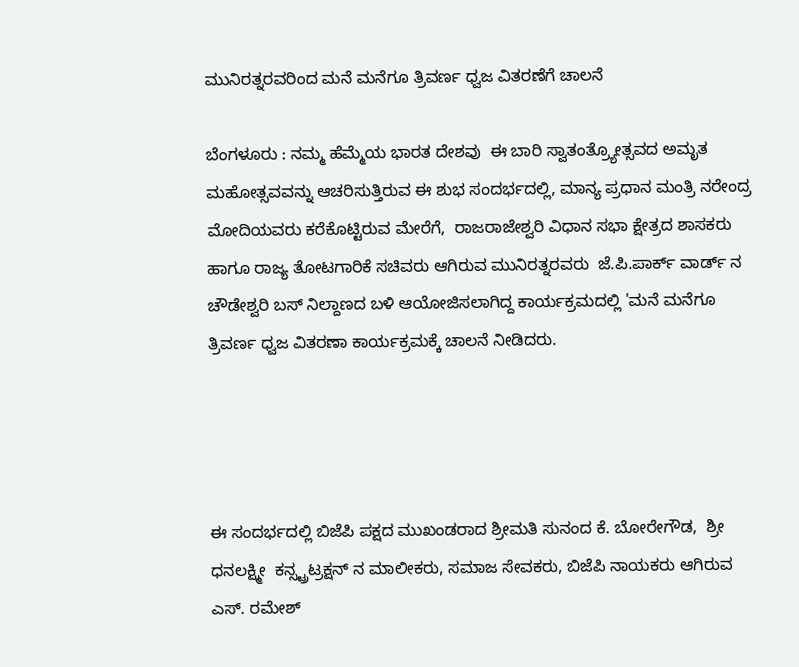ಮುನಿರತ್ನರವರಿಂದ ಮನೆ ಮನೆಗೂ ತ್ರಿವರ್ಣ ಧ್ವಜ ವಿತರಣೆಗೆ ಚಾಲನೆ

ಬೆಂಗಳೂರು : ನಮ್ಮ ಹೆಮ್ಮೆಯ ಭಾರತ ದೇಶವು  ಈ ಬಾರಿ ಸ್ವಾತಂತ್ರ್ಯೋತ್ಸವದ ಅಮೃತ ಮಹೋತ್ಸವವನ್ನು ಆಚರಿಸುತ್ತಿರುವ ಈ ಶುಭ ಸಂದರ್ಭದಲ್ಲಿ, ಮಾನ್ಯ ಪ್ರಧಾನ ಮಂತ್ರಿ ನರೇಂದ್ರ ಮೋದಿಯವರು ಕರೆಕೊಟ್ಟಿರುವ ಮೇರೆಗೆ,  ರಾಜರಾಜೇಶ್ವರಿ ವಿಧಾನ ಸಭಾ ಕ್ಷೇತ್ರದ ಶಾಸಕರು ಹಾಗೂ ರಾಜ್ಯ ತೋಟಗಾರಿಕೆ ಸಚಿವರು ಆಗಿರುವ ಮುನಿರತ್ನರವರು  ಜೆ.ಪಿ.ಪಾರ್ಕ್‌ ವಾರ್ಡ್ ನ    ಚೌಡೇಶ್ವರಿ ಬಸ್ ನಿಲ್ದಾಣದ ಬಳಿ ಆಯೋಜಿಸಲಾಗಿದ್ದ ಕಾರ್ಯಕ್ರಮದಲ್ಲಿ 'ಮನೆ ಮನೆಗೂ ತ್ರಿವರ್ಣ ಧ್ವಜ ವಿತರಣಾ ಕಾರ್ಯಕ್ರಮಕ್ಕೆ ಚಾಲನೆ ನೀಡಿದರು.




ಈ ಸಂದರ್ಭದಲ್ಲಿ ಬಿಜೆಪಿ ಪಕ್ಷದ ಮುಖಂಡರಾದ ಶ್ರೀಮತಿ ಸುನಂದ ಕೆ. ಬೋರೇಗೌಡ,  ಶ್ರೀ ಧನಲಕ್ಷ್ಮೀ  ಕನ್ಸ್ಟ್ರಟ್ರಕ್ಷನ್ ನ ಮಾಲೀಕರು, ಸಮಾಜ ಸೇವಕರು, ಬಿಜೆಪಿ ನಾಯಕರು ಆಗಿರುವ ಎಸ್. ರಮೇಶ್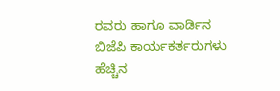ರವರು ಹಾಗೂ ವಾರ್ಡಿನ ಬಿಜೆಪಿ ಕಾರ್ಯಕರ್ತರುಗಳು ಹೆಚ್ಚಿನ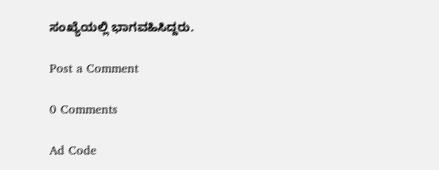ಸಂಖ್ಯೆಯಲ್ಲಿ ಭಾಗವಹಿಸಿದ್ದರು.

Post a Comment

0 Comments

Ad Code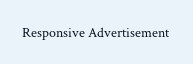Responsive Advertisement